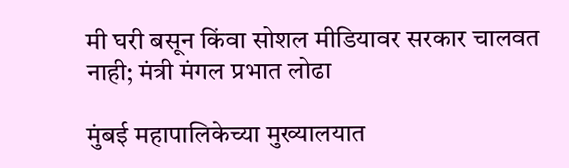मी घरी बसून किंवा सोशल मीडियावर सरकार चालवत नाही; मंत्री मंगल प्रभात लोढा

मुंबई महापालिकेच्या मुख्यालयात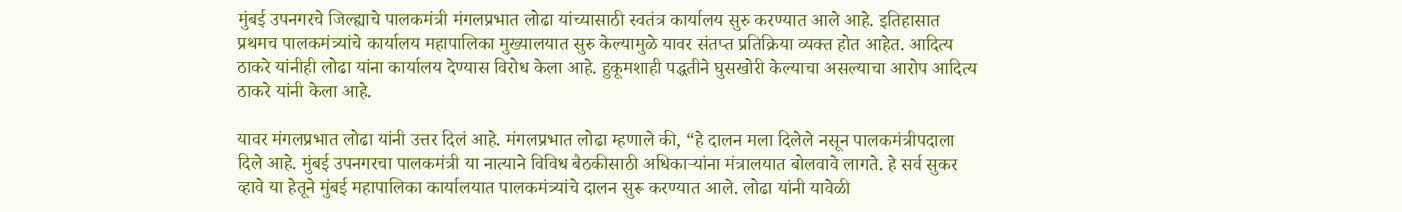मुंबई उपनगरचे जिल्ह्याचे पालकमंत्री मंगलप्रभात लोढा यांच्यासाठी स्वतंत्र कार्यालय सुरु करण्यात आले आहे. इतिहासात प्रथमच पालकमंत्र्यांचे कार्यालय महापालिका मुख्यालयात सुरु केल्यामुळे यावर संतप्त प्रतिक्रिया व्यक्त होत आहेत. आदित्य ठाकरे यांनीही लोढा यांना कार्यालय देण्यास विरोध केला आहे. हुकूमशाही पद्धतीने घुसखोरी केल्याचा असल्याचा आरोप आदित्य ठाकरे यांनी केला आहे.

यावर मंगलप्रभात लोढा यांनी उत्तर दिलं आहे. मंगलप्रभात लोढा म्हणाले की, “हे दालन मला दिलेले नसून पालकमंत्रीपदाला दिले आहे. मुंबई उपनगरचा पालकमंत्री या नात्याने विविध बैठकीसाठी अधिकाऱ्यांना मंत्रालयात बोलवावे लागते. हे सर्व सुकर व्हावे या हेतूने मुंबई महापालिका कार्यालयात पालकमंत्र्यांचे दालन सुरू करण्यात आले. लोढा यांनी यावेळी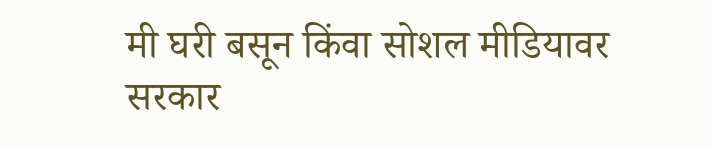मी घरी बसून किंवा सोशल मीडियावर सरकार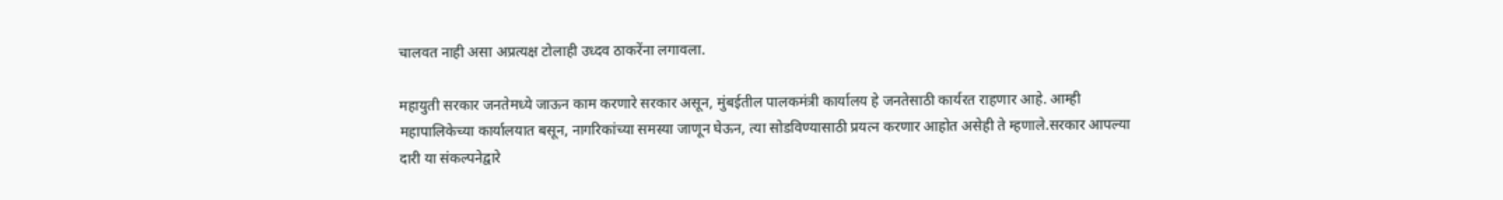चालवत नाही असा अप्रत्यक्ष टोलाही उध्दव ठाकरेंना लगावला.

महायुती सरकार जनतेमध्ये जाऊन काम करणारे सरकार असून, मुंबईतील पालकमंत्री कार्यालय हे जनतेसाठी कार्यरत राहणार आहे. आम्ही महापालिकेच्या कार्यालयात बसून, नागरिकांच्या समस्या जाणून घेऊन, त्या सोडविण्यासाठी प्रयत्न करणार आहोत असेही ते म्हणाले.सरकार आपल्या दारी या संकल्पनेद्वारे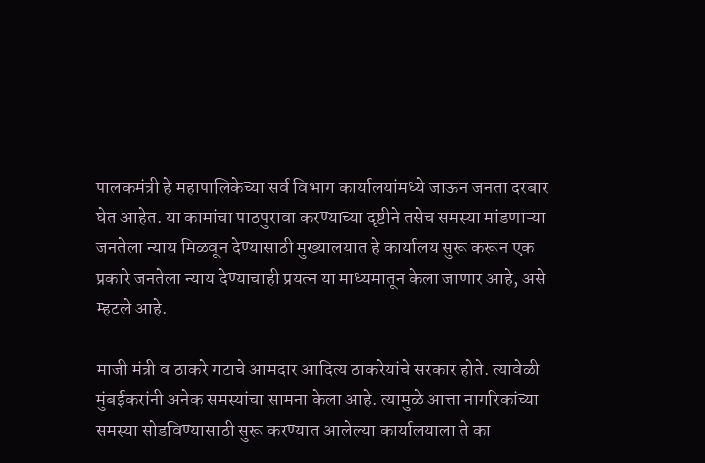पालकमंत्री हे महापालिकेच्या सर्व विभाग कार्यालयांमध्ये जाऊन जनता दरबार घेत आहेत. या कामांचा पाठपुरावा करण्याच्या दृष्टीने तसेच समस्या मांडणाऱ्या जनतेला न्याय मिळवून देण्यासाठी मुख्यालयात हे कार्यालय सुरू करून एक प्रकारे जनतेला न्याय देण्याचाही प्रयत्न या माध्यमातून केला जाणार आहे, असे म्हटले आहे.

माजी मंत्री व ठाकरे गटाचे आमदार आदित्य ठाकरेयांचे सरकार होते. त्यावेळी मुंबईकरांनी अनेक समस्यांचा सामना केला आहे. त्यामुळे आत्ता नागरिकांच्या समस्या सोडविण्यासाठी सुरू करण्यात आलेल्या कार्यालयाला ते का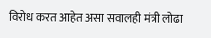विरोध करत आहेत असा सवालही मंत्री लोढा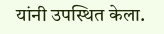यांनी उपस्थित केला.